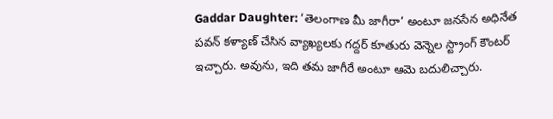Gaddar Daughter: ‘తెలంగాణ మీ జాగీరా’ అంటూ జనసేన అధినేత పవన్ కళ్యాణ్ చేసిన వ్యాఖ్యలకు గద్దర్ కూతురు వెన్నెల స్ట్రాంగ్ కౌంటర్ ఇచ్చారు. అవును, ఇది తమ జాగీరే అంటూ ఆమె బదులిచ్చారు.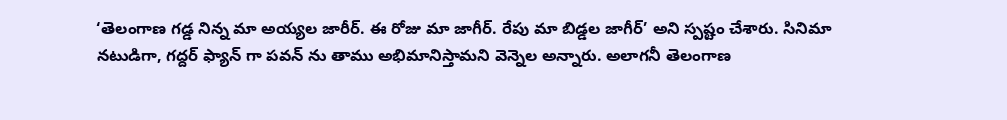‘తెలంగాణ గడ్డ నిన్న మా అయ్యల జారీర్. ఈ రోజు మా జాగీర్. రేపు మా బిడ్డల జాగీర్’ అని స్పష్టం చేశారు. సినిమా నటుడిగా, గద్దర్ ఫ్యాన్ గా పవన్ ను తాము అభిమానిస్తామని వెన్నెల అన్నారు. అలాగనీ తెలంగాణ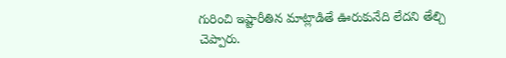గురించి ఇష్టారీతిన మాట్లాడితే ఊరుకునేది లేదని తేల్చి చెప్పారు.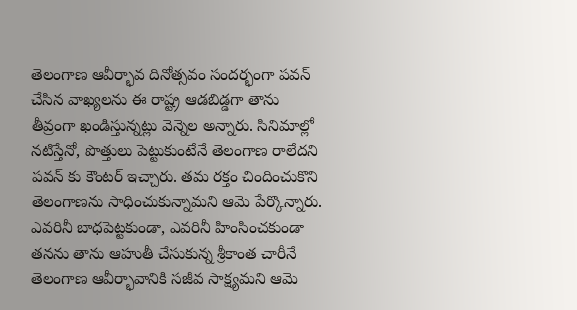తెలంగాణ ఆవీర్భావ దినోత్సవం సందర్భంగా పవన్ చేసిన వాఖ్యలను ఈ రాష్ట్ర ఆడబిడ్డగా తాను తీవ్రంగా ఖండిస్తున్నట్లు వెన్నెల అన్నారు. సినిమాల్లో నటిస్తేనో, పొత్తులు పెట్టుకుంటేనే తెలంగాణ రాలేదని పవన్ కు కౌంటర్ ఇచ్చారు. తమ రక్తం చిందించుకొని తెలంగాణను సాధించుకున్నామని ఆమె పేర్కొన్నారు. ఎవరినీ బాధపెట్టకుండా, ఎవరినీ హింసించకుండా తనను తాను ఆహుతీ చేసుకున్న శ్రీకాంత చారీనే తెలంగాణ ఆవీర్భావానికి సజీవ సాక్ష్యమని ఆమె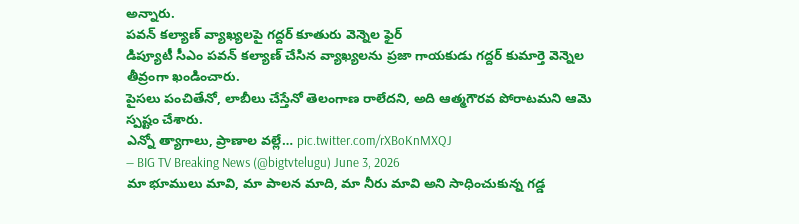అన్నారు.
పవన్ కల్యాణ్ వ్యాఖ్యలపై గద్దర్ కూతురు వెన్నెల ఫైర్
డిప్యూటీ సీఎం పవన్ కల్యాణ్ చేసిన వ్యాఖ్యలను ప్రజా గాయకుడు గద్దర్ కుమార్తె వెన్నెల తీవ్రంగా ఖండించారు.
పైసలు పంచితేనో, లాబీలు చేస్తేనో తెలంగాణ రాలేదని, అది ఆత్మగౌరవ పోరాటమని ఆమె స్పష్టం చేశారు.
ఎన్నో త్యాగాలు, ప్రాణాల వల్లే… pic.twitter.com/rXBoKnMXQJ
— BIG TV Breaking News (@bigtvtelugu) June 3, 2026
మా భూములు మావి, మా పాలన మాది, మా నీరు మావి అని సాధించుకున్న గడ్డ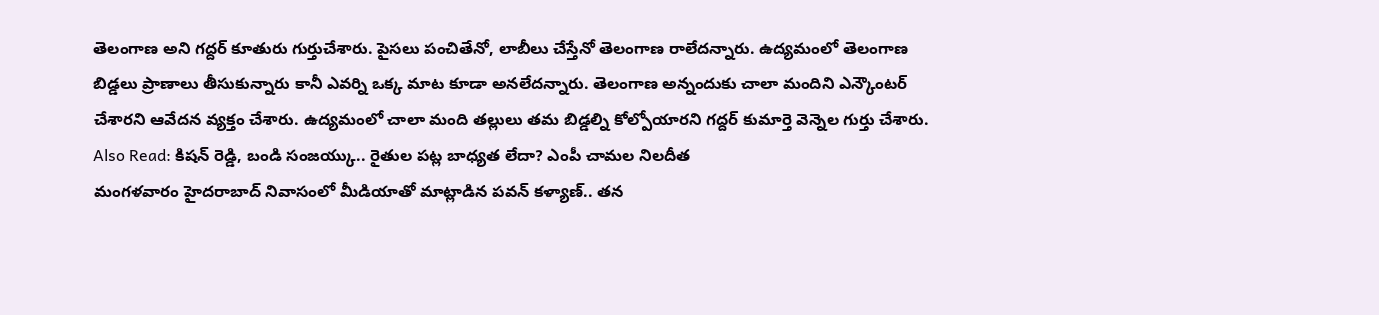తెలంగాణ అని గద్దర్ కూతురు గుర్తుచేశారు. పైసలు పంచితేనో, లాబీలు చేస్తేనో తెలంగాణ రాలేదన్నారు. ఉద్యమంలో తెలంగాణ బిడ్డలు ప్రాణాలు తీసుకున్నారు కానీ ఎవర్ని ఒక్క మాట కూడా అనలేదన్నారు. తెలంగాణ అన్నందుకు చాలా మందిని ఎన్కౌంటర్ చేశారని ఆవేదన వ్యక్తం చేశారు. ఉద్యమంలో చాలా మంది తల్లులు తమ బిడ్డల్ని కోల్పోయారని గద్దర్ కుమార్తె వెన్నెల గుర్తు చేశారు.
Also Read: కిషన్ రెడ్డి, బండి సంజయ్కు.. రైతుల పట్ల బాధ్యత లేదా? ఎంపీ చామల నిలదీత
మంగళవారం హైదరాబాద్ నివాసంలో మీడియాతో మాట్లాడిన పవన్ కళ్యాణ్.. తన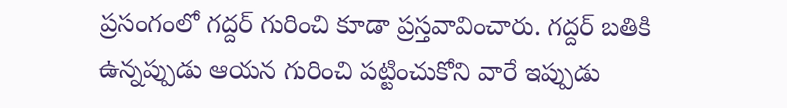ప్రసంగంలో గద్దర్ గురించి కూడా ప్రస్తవావించారు. గద్దర్ బతికి ఉన్నప్పుడు ఆయన గురించి పట్టించుకోని వారే ఇప్పుడు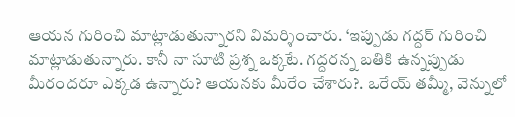ఆయన గురించి మాట్లాడుతున్నారని విమర్శించారు. ‘ఇప్పుడు గద్దర్ గురించి మాట్లాడుతున్నారు. కానీ నా సూటి ప్రశ్న ఒక్కటే. గద్దరన్న బతికి ఉన్నప్పుడు మీరందరూ ఎక్కడ ఉన్నారు? ఆయనకు మీరేం చేశారు?. ఒరేయ్ తమ్మీ, వెన్నులో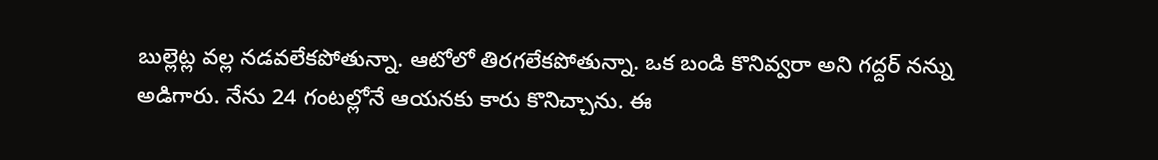బుల్లెట్ల వల్ల నడవలేకపోతున్నా. ఆటోలో తిరగలేకపోతున్నా. ఒక బండి కొనివ్వరా అని గద్దర్ నన్ను అడిగారు. నేను 24 గంటల్లోనే ఆయనకు కారు కొనిచ్చాను. ఈ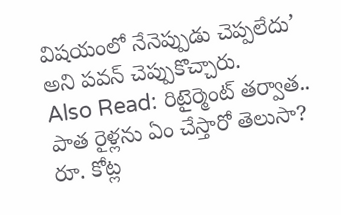విషయంలో నేనెప్పుడు చెప్పలేదు’ అని పవన్ చెప్పుకొచ్చారు.
Also Read: రిటైర్మెంట్ తర్వాత.. పాత రైళ్లను ఏం చేస్తారో తెలుసా? రూ. కోట్ల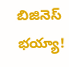బిజినెస్ భయ్యా!